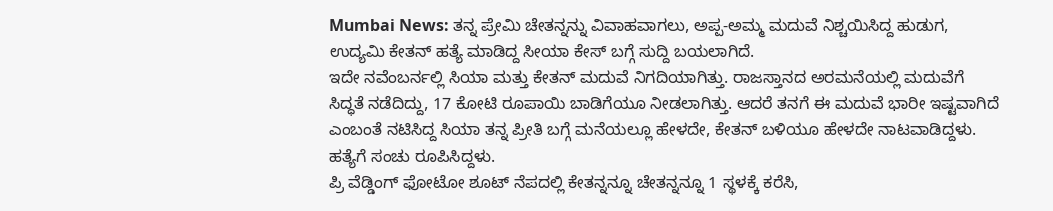Mumbai News: ತನ್ನ ಪ್ರೇಮಿ ಚೇತನ್ನನ್ನು ವಿವಾಹವಾಗಲು, ಅಪ್ಪ-ಅಮ್ಮ ಮದುವೆ ನಿಶ್ಚಯಿಸಿದ್ದ ಹುಡುಗ, ಉದ್ಯಮಿ ಕೇತನ್ ಹತ್ಯೆ ಮಾಡಿದ್ದ ಸೀಯಾ ಕೇಸ್ ಬಗ್ಗೆ ಸುದ್ದಿ ಬಯಲಾಗಿದೆ.
ಇದೇ ನವೆಂಬರ್ನಲ್ಲಿ ಸಿಯಾ ಮತ್ತು ಕೇತನ್ ಮದುವೆ ನಿಗದಿಯಾಗಿತ್ತು. ರಾಜಸ್ತಾನದ ಅರಮನೆಯಲ್ಲಿ ಮದುವೆಗೆ ಸಿದ್ಧತೆ ನಡೆದಿದ್ದು, 17 ಕೋಟಿ ರೂಪಾಯಿ ಬಾಡಿಗೆಯೂ ನೀಡಲಾಗಿತ್ತು. ಆದರೆ ತನಗೆ ಈ ಮದುವೆ ಭಾರೀ ಇಷ್ಟವಾಗಿದೆ ಎಂಬಂತೆ ನಟಿಸಿದ್ದ ಸಿಯಾ ತನ್ನ ಪ್ರೀತಿ ಬಗ್ಗೆ ಮನೆಯಲ್ಲೂ ಹೇಳದೇ, ಕೇತನ್ ಬಳಿಯೂ ಹೇಳದೇ ನಾಟವಾಡಿದ್ದಳು. ಹತ್ಯೆಗೆ ಸಂಚು ರೂಪಿಸಿದ್ದಳು.
ಪ್ರಿ ವೆಡ್ಡಿಂಗ್ ಫೋಟೋ ಶೂಟ್ ನೆಪದಲ್ಲಿ ಕೇತನ್ನನ್ನೂ ಚೇತನ್ನನ್ನೂ 1 ಸ್ಥಳಕ್ಕೆ ಕರೆಸಿ,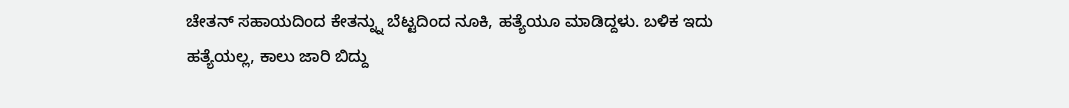ಚೇತನ್ ಸಹಾಯದಿಂದ ಕೇತನ್ನ್ನು ಬೆಟ್ಟದಿಂದ ನೂಕಿ, ಹತ್ಯೆಯೂ ಮಾಡಿದ್ದಳು. ಬಳಿಕ ಇದು ಹತ್ಯೆಯಲ್ಲ, ಕಾಲು ಜಾರಿ ಬಿದ್ದು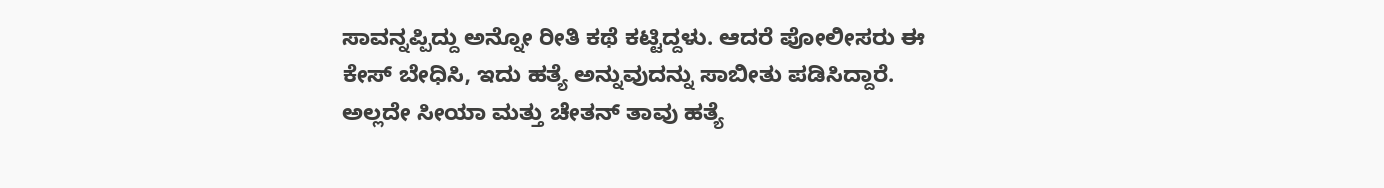ಸಾವನ್ನಪ್ಪಿದ್ದು ಅನ್ನೋ ರೀತಿ ಕಥೆ ಕಟ್ಟಿದ್ದಳು. ಆದರೆ ಪೋಲೀಸರು ಈ ಕೇಸ್ ಬೇಧಿಸಿ, ಇದು ಹತ್ಯೆ ಅನ್ನುವುದನ್ನು ಸಾಬೀತು ಪಡಿಸಿದ್ದಾರೆ. ಅಲ್ಲದೇ ಸೀಯಾ ಮತ್ತು ಚೇತನ್ ತಾವು ಹತ್ಯೆ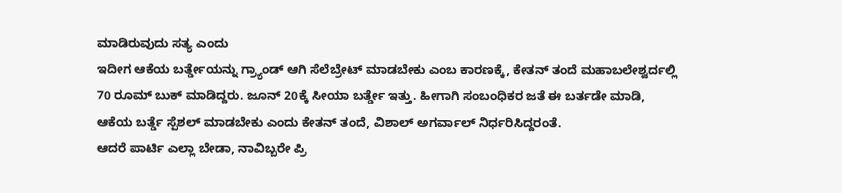ಮಾಡಿರುವುದು ಸತ್ಯ ಎಂದು
ಇದೀಗ ಆಕೆಯ ಬರ್ತ್ಡೇಯನ್ನು ಗ್ರ್ಯಾಂಡ್ ಆಗಿ ಸೆಲೆಬ್ರೇಟ್ ಮಾಡಬೇಕು ಎಂಬ ಕಾರಣಕ್ಕೆ, ಕೇತನ್ ತಂದೆ ಮಹಾಬಲೇಶ್ವರ್ದಲ್ಲಿ 70 ರೂಮ್ ಬುಕ್ ಮಾಡಿದ್ದರು. ಜೂನ್ 20ಕ್ಕೆ ಸೀಯಾ ಬರ್ತ್ಡೇ ಇತ್ತು. ಹೀಗಾಗಿ ಸಂಬಂಧಿಕರ ಜತೆ ಈ ಬರ್ತಡೇ ಮಾಡಿ, ಆಕೆಯ ಬರ್ತ್ಡೆ ಸ್ಪೆಶಲ್ ಮಾಡಬೇಕು ಎಂದು ಕೇತನ್ ತಂದೆ, ವಿಶಾಲ್ ಅಗರ್ವಾಲ್ ನಿರ್ಧರಿಸಿದ್ದರಂತೆ.
ಆದರೆ ಪಾರ್ಟಿ ಎಲ್ಲಾ ಬೇಡಾ, ನಾವಿಬ್ಬರೇ ಪ್ರಿ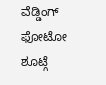ವೆಡ್ಡಿಂಗ್ ಫೋಟೋ ಶೂಟ್ಗೆ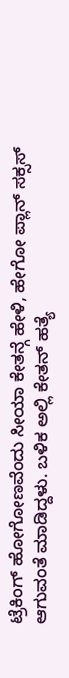ಟ್ರೆಕಿಂಗ್ ಹೋಗೋಣವೆಂದು ಸೀಯಾ ಕೇತನ್ಗೆ ಹೇಳಿ, ಹೇಗೋ ಪ್ಲಾನ್ ಸಕ್ಸಸ್ ಆಗುವಂತೆ ಮಾಡಿದ್ದಳು. ಬಳಿಕ ಅಲ್ಲಿ ಕೇತನ್ ಹತ್ಯೆ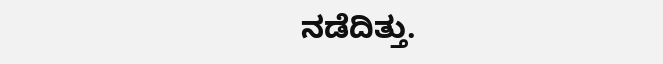ನಡೆದಿತ್ತು.